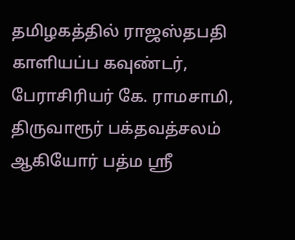தமிழகத்தில் ராஜஸ்தபதி காளியப்ப கவுண்டர், பேராசிரியர் கே. ராமசாமி, திருவாரூர் பக்தவத்சலம் ஆகியோர் பத்ம ஸ்ரீ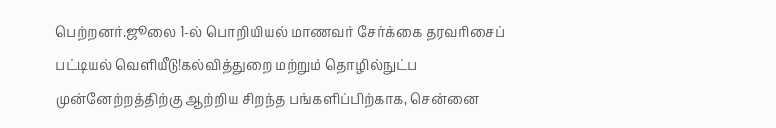பெற்றனர்.ஜூலை 1-ல் பொறியியல் மாணவர் சேர்க்கை தரவரிசைப் பட்டியல் வெளியீடு!கல்வித்துறை மற்றும் தொழில்நுட்ப முன்னேற்றத்திற்கு ஆற்றிய சிறந்த பங்களிப்பிற்காக, சென்னை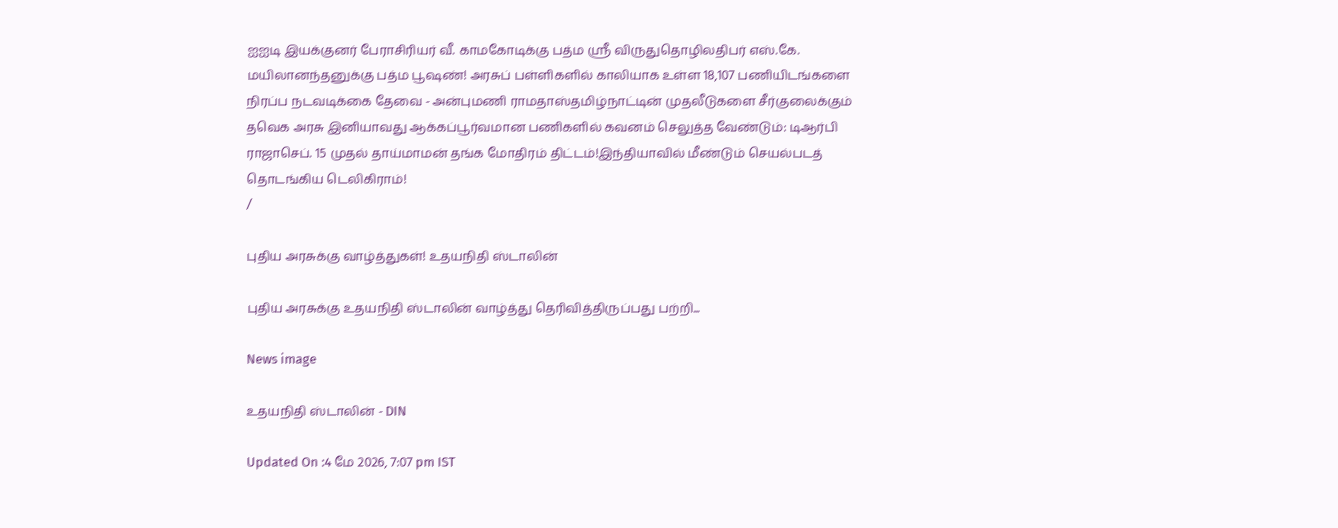ஐஐடி இயக்குனர் பேராசிரியர் வீ. காமகோடிக்கு பத்ம ஸ்ரீ விருதுதொழிலதிபர் எஸ்.கே. மயிலானந்தனுக்கு பத்ம பூஷண்! அரசுப் பள்ளிகளில் காலியாக உள்ள 18,107 பணியிடங்களை நிரப்ப நடவடிக்கை தேவை - அன்புமணி ராமதாஸ்தமிழ்நாட்டின் முதலீடுகளை சீர்குலைக்கும் தவெக அரசு இனியாவது ஆக்கப்பூர்வமான பணிகளில் கவனம் செலுத்த வேண்டும்: டிஆர்பி ராஜாசெப். 15 முதல் தாய்மாமன் தங்க மோதிரம் திட்டம்!இந்தியாவில் மீண்டும் செயல்படத் தொடங்கிய டெலிகிராம்!
/

புதிய அரசுக்கு வாழ்த்துகள்! உதயநிதி ஸ்டாலின்

புதிய அரசுக்கு உதயநிதி ஸ்டாலின் வாழ்த்து தெரிவித்திருப்பது பற்றி...

News image

உதயநிதி ஸ்டாலின் - DIN

Updated On :4 மே 2026, 7:07 pm IST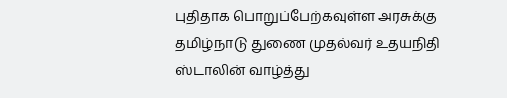புதிதாக பொறுப்பேற்கவுள்ள அரசுக்கு தமிழ்நாடு துணை முதல்வர் உதயநிதி ஸ்டாலின் வாழ்த்து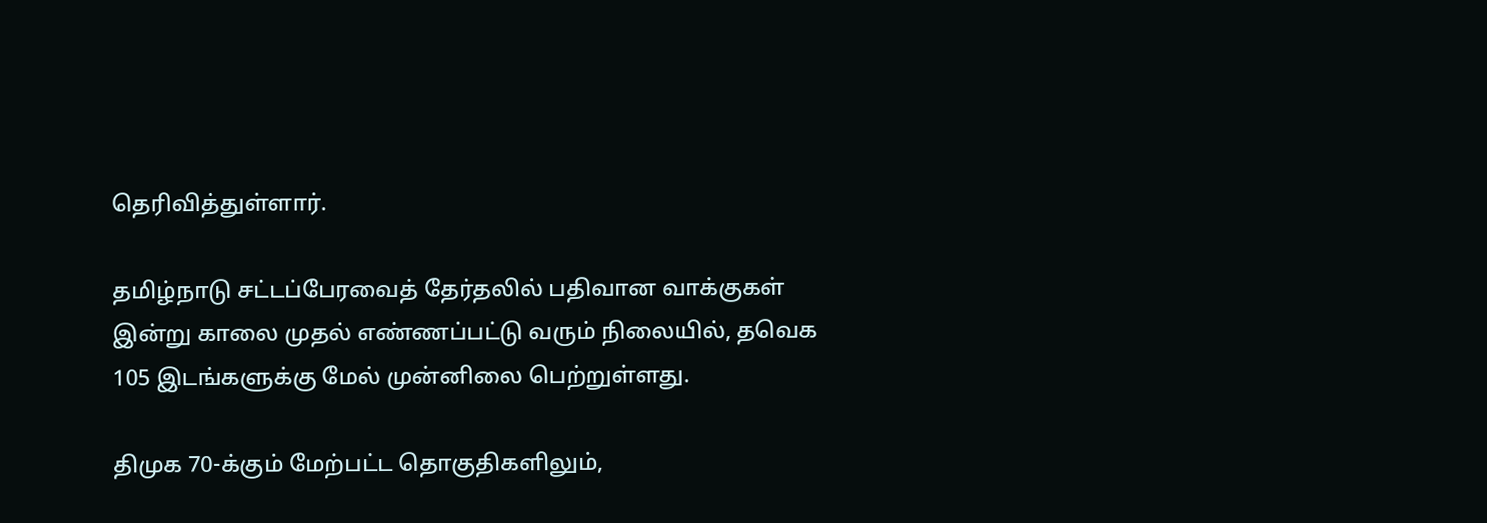தெரிவித்துள்ளார்.

தமிழ்நாடு சட்டப்பேரவைத் தேர்தலில் பதிவான வாக்குகள் இன்று காலை முதல் எண்ணப்பட்டு வரும் நிலையில், தவெக 105 இடங்களுக்கு மேல் முன்னிலை பெற்றுள்ளது.

திமுக 70-க்கும் மேற்பட்ட தொகுதிகளிலும்,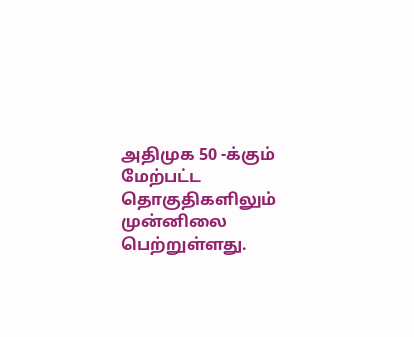அதிமுக 50 -க்கும் மேற்பட்ட தொகுதிகளிலும் முன்னிலை பெற்றுள்ளது.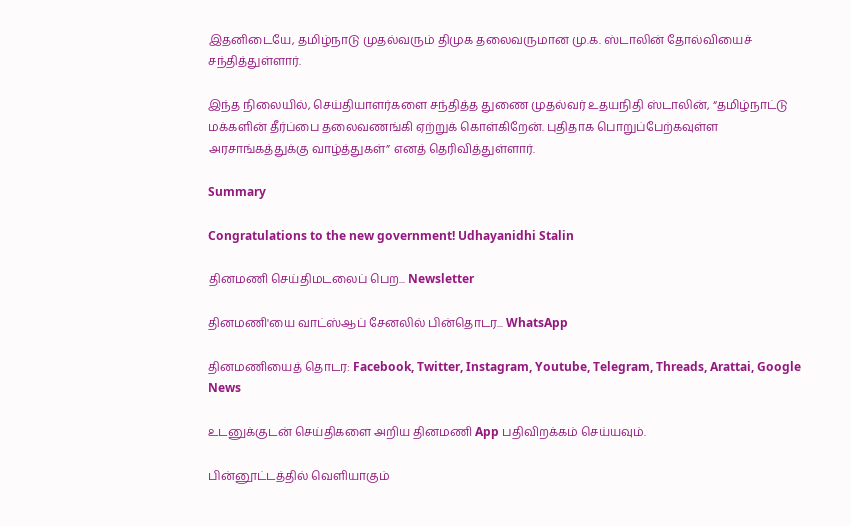இதனிடையே, தமிழ்நாடு முதல்வரும் திமுக தலைவருமான மு.க. ஸ்டாலின் தோல்வியைச் சந்தித்துள்ளார்.

இந்த நிலையில், செய்தியாளர்களை சந்தித்த துணை முதல்வர் உதயநிதி ஸ்டாலின், “தமிழ்நாட்டு மக்களின் தீர்ப்பை தலைவணங்கி ஏற்றுக் கொள்கிறேன். புதிதாக பொறுப்பேற்கவுள்ள அரசாங்கத்துக்கு வாழ்த்துகள்” எனத் தெரிவித்துள்ளார்.

Summary

Congratulations to the new government! Udhayanidhi Stalin

தினமணி செய்திமடலைப் பெற... Newsletter

தினமணி'யை வாட்ஸ்ஆப் சேனலில் பின்தொடர... WhatsApp

தினமணியைத் தொடர: Facebook, Twitter, Instagram, Youtube, Telegram, Threads, Arattai, Google News

உடனுக்குடன் செய்திகளை அறிய தினமணி App பதிவிறக்கம் செய்யவும்.

பின்னூட்டத்தில் வெளியாகும்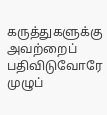கருத்துகளுக்கு அவற்றைப் பதிவிடுவோரே முழுப்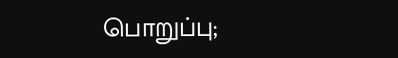பொறுப்பு;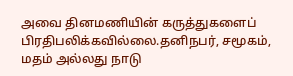அவை தினமணியின் கருத்துகளைப் பிரதிபலிக்கவில்லை.தனிநபர், சமூகம், மதம் அல்லது நாடு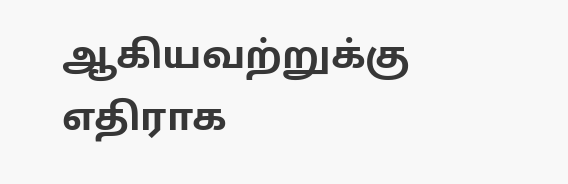ஆகியவற்றுக்கு எதிராக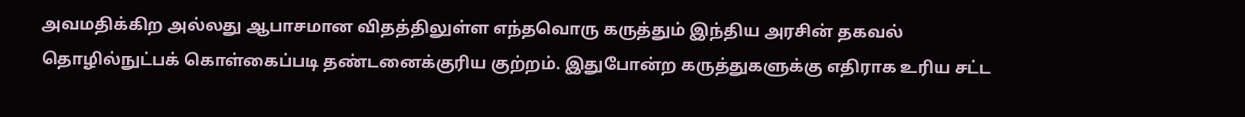அவமதிக்கிற அல்லது ஆபாசமான விதத்திலுள்ள எந்தவொரு கருத்தும் இந்திய அரசின் தகவல் தொழில்நுட்பக் கொள்கைப்படி தண்டனைக்குரிய குற்றம். இதுபோன்ற கருத்துகளுக்கு எதிராக உரிய சட்ட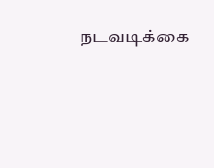நடவடிக்கை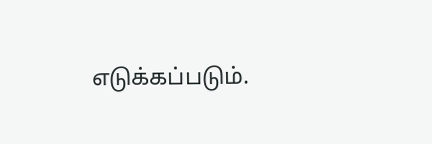எடுக்கப்படும்.